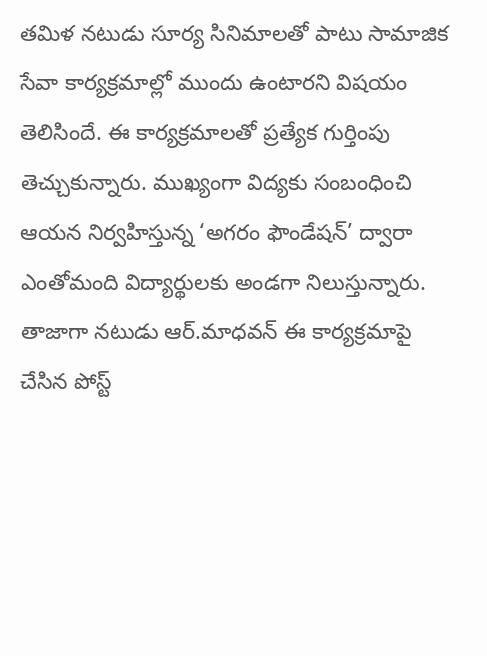తమిళ నటుడు సూర్య సినిమాలతో పాటు సామాజిక సేవా కార్యక్రమాల్లో ముందు ఉంటారని విషయం తెలిసిందే. ఈ కార్యక్రమాలతో ప్రత్యేక గుర్తింపు తెచ్చుకున్నారు. ముఖ్యంగా విద్యకు సంబంధించి ఆయన నిర్వహిస్తున్న ‘అగరం ఫౌండేషన్’ ద్వారా ఎంతోమంది విద్యార్థులకు అండగా నిలుస్తున్నారు. తాజాగా నటుడు ఆర్.మాధవన్ ఈ కార్యక్రమాపై చేసిన పోస్ట్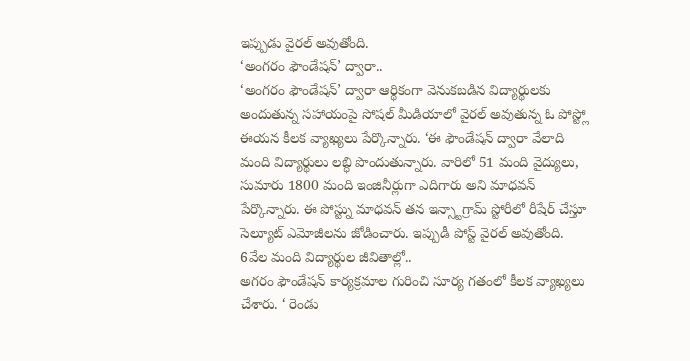ఇప్పుడు వైరల్ అవుతోంది.
‘అంగరం ఫౌండేషన్’ ద్వారా..
‘అంగరం ఫౌండేషన్’ ద్వారా ఆర్థికంగా వెనుకబడిన విద్యార్థులకు అందుతున్న సహాయంపై సోషల్ మీడియాలో వైరల్ అవుతున్న ఓ పోస్ట్లో ఈయన కీలక వ్యాఖ్యలు పేర్కొన్నారు. ‘ఈ ఫౌండేషన్ ద్వారా వేలాది మంది విద్యార్థులు లబ్ధి పొందుతున్నారు. వారిలో 51 మంది వైద్యులు, సుమారు 1800 మంది ఇంజినీర్లుగా ఎదిగారు అని మాధవన్ పేర్కొన్నారు. ఈ పోస్ట్ను మాధవన్ తన ఇన్స్టాగ్రామ్ స్టోరీలో రీషేర్ చేస్తూ సెల్యూట్ ఎమోజీలను జోడించారు. ఇప్పుడీ పోస్ట్ వైరల్ అవుతోంది.
6వేల మంది విద్యార్థుల జీవితాల్లో..
అగరం ఫౌండేషన్ కార్యక్రమాల గురించి సూర్య గతంలో కీలక వ్యాఖ్యలు చేశారు. ‘ రెండు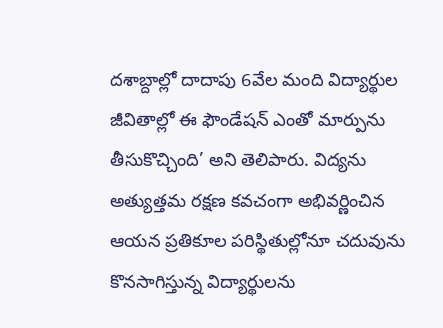దశాబ్దాల్లో దాదాపు 6వేల మంది విద్యార్థుల జీవితాల్లో ఈ ఫౌండేషన్ ఎంతో మార్పును తీసుకొచ్చింది’ అని తెలిపారు. విద్యను అత్యుత్తమ రక్షణ కవచంగా అభివర్ణించిన ఆయన ప్రతికూల పరిస్థితుల్లోనూ చదువును కొనసాగిస్తున్న విద్యార్థులను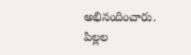అభినందించారు.
పిల్లల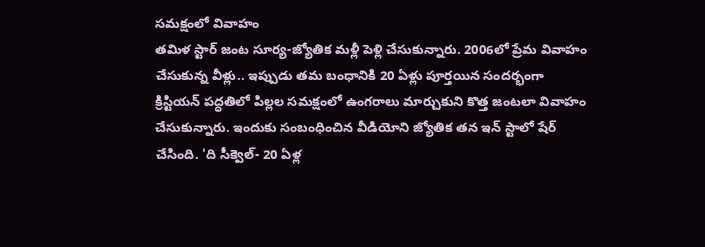సమక్షంలో వివాహం
తమిళ స్టార్ జంట సూర్య-జ్యోతిక మళ్లీ పెళ్లి చేసుకున్నారు. 2006లో ప్రేమ వివాహం చేసుకున్న వీళ్లు.. ఇప్పుడు తమ బంధానికి 20 ఏళ్లు పూర్తయిన సందర్భంగా క్రిస్టియన్ పద్ధతిలో పిల్లల సమక్షంలో ఉంగరాలు మార్చుకుని కొత్త జంటలా వివాహం చేసుకున్నారు. ఇందుకు సంబంధించిన వీడియోని జ్యోతిక తన ఇన్ స్టాలో షేర్ చేసింది. 'ది సీక్వెల్- 20 ఏళ్ల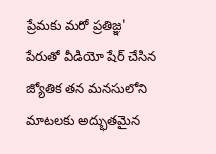ప్రేమకు మరో ప్రతిజ్ఞ' పేరుతో వీడియో షేర్ చేసిన జ్యోతిక తన మనసులోని మాటలకు అద్భుతమైన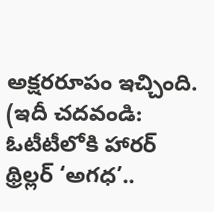అక్షరరూపం ఇచ్చింది.
(ఇదీ చదవండి: ఓటీటీలోకి హారర్ థ్రిల్లర్ ‘అగధ’..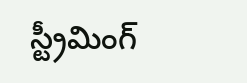స్ట్రీమింగ్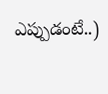ఎప్పుడంటే..)